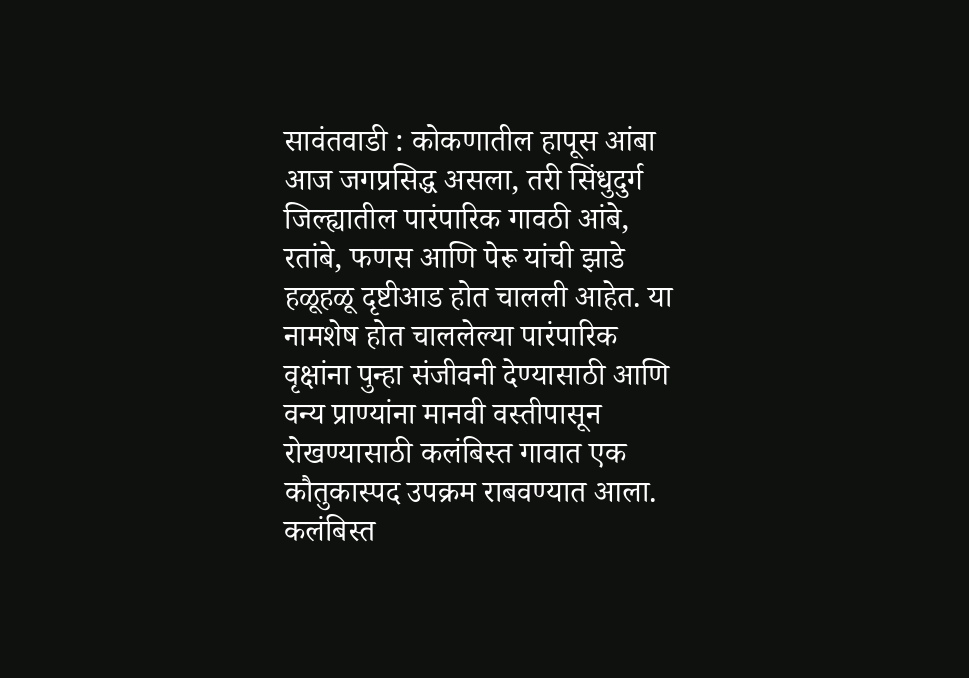सावंतवाडी : कोकणातील हापूस आंबा आज जगप्रसिद्ध असला, तरी सिंधुदुर्ग जिल्ह्यातील पारंपारिक गावठी आंबे, रतांबे, फणस आणि पेरू यांची झाडे हळूहळू दृष्टीआड होत चालली आहेत. या नामशेष होत चाललेल्या पारंपारिक वृक्षांना पुन्हा संजीवनी देण्यासाठी आणि वन्य प्राण्यांना मानवी वस्तीपासून रोखण्यासाठी कलंबिस्त गावात एक कौतुकास्पद उपक्रम राबवण्यात आला. कलंबिस्त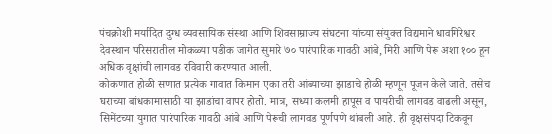पंचक्रोशी मर्यादित दुग्ध व्यवसायिक संस्था आणि शिवसाम्राज्य संघटना यांच्या संयुक्त विद्यमाने धावगिरेश्वर देवस्थान परिसरातील मोकळ्या पडीक जागेत सुमारे ७० पारंपारिक गावठी आंबे, मिरी आणि पेरू अशा १०० हून अधिक वृक्षांची लागवड रविवारी करण्यात आली.
कोकणात होळी सणात प्रत्येक गावात किमान एका तरी आंब्याच्या झाडाचे होळी म्हणून पूजन केले जाते. तसेच घराच्या बांधकामासाठी या झाडांचा वापर होतो. मात्र, सध्या कलमी हापूस व पायरीची लागवड वाढली असून, सिमेंटच्या युगात पारंपारिक गावठी आंबे आणि पेरूची लागवड पूर्णपणे थांबली आहे. ही वृक्षसंपदा टिकवून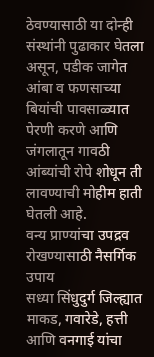ठेवण्यासाठी या दोन्ही संस्थांनी पुढाकार घेतला असून, पडीक जागेत आंबा व फणसाच्या बियांची पावसाळ्यात पेरणी करणे आणि जंगलातून गावठी आंब्यांची रोपे शोधून ती लावण्याची मोहीम हाती घेतली आहे.
वन्य प्राण्यांचा उपद्रव रोखण्यासाठी नैसर्गिक उपाय
सध्या सिंधुदुर्ग जिल्ह्यात माकड, गवारेडे, हत्ती आणि वनगाई यांचा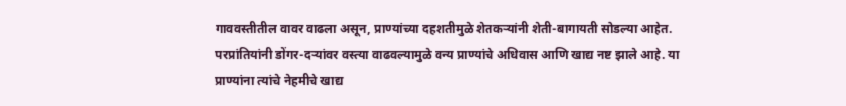गाववस्तीतील वावर वाढला असून, प्राण्यांच्या दहशतीमुळे शेतकऱ्यांनी शेती-बागायती सोडल्या आहेत. परप्रांतियांनी डोंगर-दऱ्यांवर वस्त्या वाढवल्यामुळे वन्य प्राण्यांचे अधिवास आणि खाद्य नष्ट झाले आहे. या प्राण्यांना त्यांचे नेहमीचे खाद्य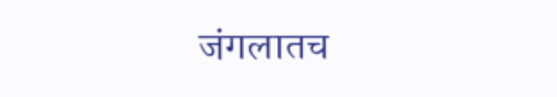जंगलातच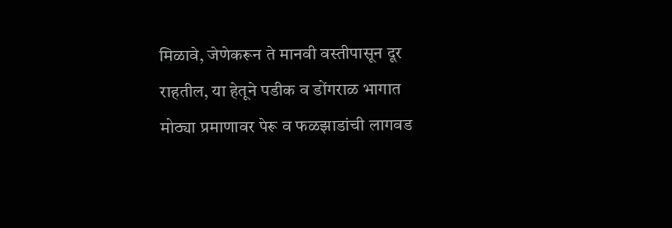मिळावे, जेणेकरून ते मानवी वस्तीपासून दूर राहतील, या हेतूने पडीक व डोंगराळ भागात मोठ्या प्रमाणावर पेरू व फळझाडांची लागवड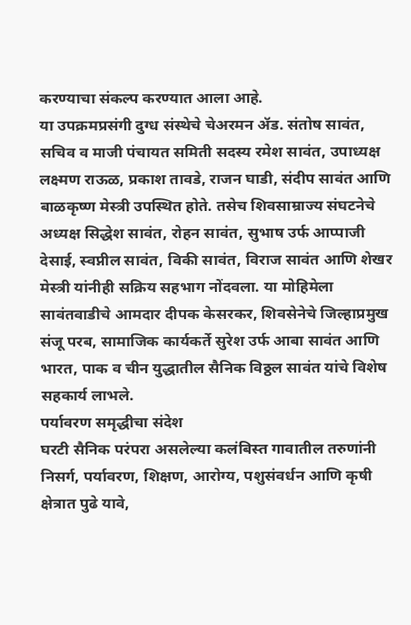करण्याचा संकल्प करण्यात आला आहे.
या उपक्रमप्रसंगी दुग्ध संस्थेचे चेअरमन ॲड. संतोष सावंत, सचिव व माजी पंचायत समिती सदस्य रमेश सावंत, उपाध्यक्ष लक्ष्मण राऊळ, प्रकाश तावडे, राजन घाडी, संदीप सावंत आणि बाळकृष्ण मेस्त्री उपस्थित होते. तसेच शिवसाम्राज्य संघटनेचे अध्यक्ष सिद्धेश सावंत, रोहन सावंत, सुभाष उर्फ आप्पाजी देसाई, स्वप्नील सावंत, विकी सावंत, विराज सावंत आणि शेखर मेस्त्री यांनीही सक्रिय सहभाग नोंदवला. या मोहिमेला सावंतवाडीचे आमदार दीपक केसरकर, शिवसेनेचे जिल्हाप्रमुख संजू परब, सामाजिक कार्यकर्ते सुरेश उर्फ आबा सावंत आणि भारत, पाक व चीन युद्धातील सैनिक विठ्ठल सावंत यांचे विशेष सहकार्य लाभले.
पर्यावरण समृद्धीचा संदेश
घरटी सैनिक परंपरा असलेल्या कलंबिस्त गावातील तरुणांनी निसर्ग, पर्यावरण, शिक्षण, आरोग्य, पशुसंवर्धन आणि कृषी क्षेत्रात पुढे यावे,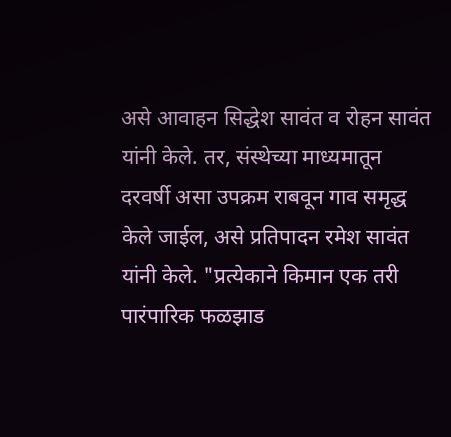असे आवाहन सिद्धेश सावंत व रोहन सावंत यांनी केले. तर, संस्थेच्या माध्यमातून दरवर्षी असा उपक्रम राबवून गाव समृद्ध केले जाईल, असे प्रतिपादन रमेश सावंत यांनी केले. "प्रत्येकाने किमान एक तरी पारंपारिक फळझाड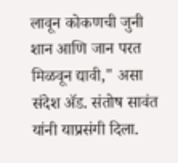लावून कोकणची जुनी शान आणि जान परत मिळवून द्यावी," असा संदेश ॲड. संतोष सावंत यांनी याप्रसंगी दिला.